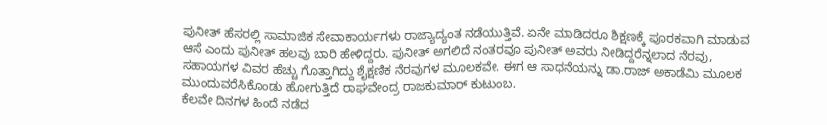ಪುನೀತ್ ಹೆಸರಲ್ಲಿ ಸಾಮಾಜಿಕ ಸೇವಾಕಾರ್ಯಗಳು ರಾಜ್ಯಾದ್ಯಂತ ನಡೆಯುತ್ತಿವೆ. ಏನೇ ಮಾಡಿದರೂ ಶಿಕ್ಷಣಕ್ಕೆ ಪೂರಕವಾಗಿ ಮಾಡುವ ಆಸೆ ಎಂದು ಪುನೀತ್ ಹಲವು ಬಾರಿ ಹೇಳಿದ್ದರು. ಪುನೀತ್ ಅಗಲಿದೆ ನಂತರವೂ ಪುನೀತ್ ಅವರು ನೀಡಿದ್ದರೆನ್ನಲಾದ ನೆರವು, ಸಹಾಯಗಳ ವಿವರ ಹೆಚ್ಚು ಗೊತ್ತಾಗಿದ್ದು ಶೈಕ್ಷಣಿಕ ನೆರವುಗಳ ಮೂಲಕವೇ. ಈಗ ಆ ಸಾಧನೆಯನ್ನು ಡಾ.ರಾಜ್ ಅಕಾಡೆಮಿ ಮೂಲಕ ಮುಂದುವರೆಸಿಕೊಂಡು ಹೋಗುತ್ತಿದೆ ರಾಘವೇಂದ್ರ ರಾಜಕುಮಾರ್ ಕುಟುಂಬ.
ಕೆಲವೇ ದಿನಗಳ ಹಿಂದೆ ನಡೆದ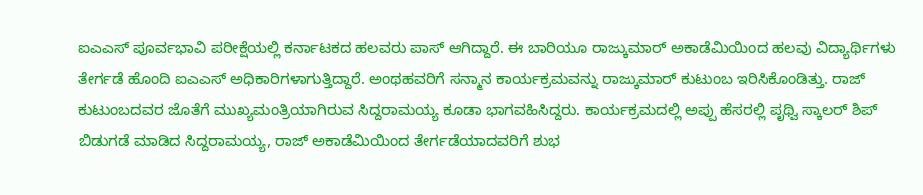ಐಎಎಸ್ ಪೂರ್ವಭಾವಿ ಪರೀಕ್ಷೆಯಲ್ಲಿ ಕರ್ನಾಟಕದ ಹಲವರು ಪಾಸ್ ಆಗಿದ್ದಾರೆ. ಈ ಬಾರಿಯೂ ರಾಜ್ಕುಮಾರ್ ಅಕಾಡೆಮಿಯಿಂದ ಹಲವು ವಿದ್ಯಾರ್ಥಿಗಳು ತೇರ್ಗಡೆ ಹೊಂದಿ ಐಎಎಸ್ ಅಧಿಕಾರಿಗಳಾಗುತ್ತಿದ್ದಾರೆ. ಅಂಥಹವರಿಗೆ ಸನ್ಮಾನ ಕಾರ್ಯಕ್ರಮವನ್ನು ರಾಜ್ಕುಮಾರ್ ಕುಟುಂಬ ಇರಿಸಿಕೊಂಡಿತ್ತು. ರಾಜ್ ಕುಟುಂಬದವರ ಜೊತೆಗೆ ಮುಖ್ಯಮಂತ್ರಿಯಾಗಿರುವ ಸಿದ್ದರಾಮಯ್ಯ ಕೂಡಾ ಭಾಗವಹಿಸಿದ್ದರು. ಕಾರ್ಯಕ್ರಮದಲ್ಲಿ ಅಪ್ಪು ಹೆಸರಲ್ಲಿ ಪೃಥ್ವಿ ಸ್ಕಾಲರ್ ಶಿಪ್ ಬಿಡುಗಡೆ ಮಾಡಿದ ಸಿದ್ದರಾಮಯ್ಯ, ರಾಜ್ ಅಕಾಡೆಮಿಯಿಂದ ತೇರ್ಗಡೆಯಾದವರಿಗೆ ಶುಭ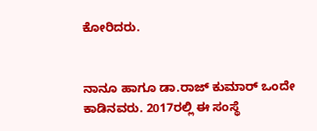ಕೋರಿದರು.


ನಾನೂ ಹಾಗೂ ಡಾ.ರಾಜ್ ಕುಮಾರ್ ಒಂದೇ ಕಾಡಿನವರು. 2017ರಲ್ಲಿ ಈ ಸಂಸ್ಥೆ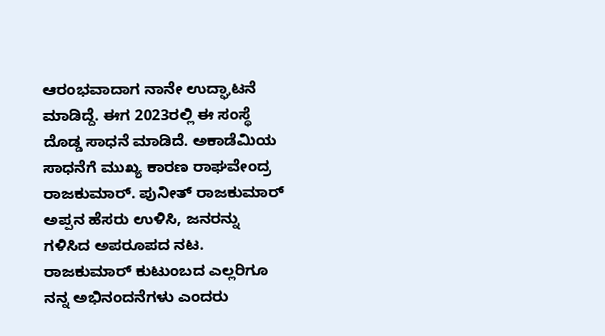ಆರಂಭವಾದಾಗ ನಾನೇ ಉದ್ಘಾಟನೆ ಮಾಡಿದ್ದೆ. ಈಗ 2023ರಲ್ಲಿ ಈ ಸಂಸ್ಥೆ ದೊಡ್ಡ ಸಾಧನೆ ಮಾಡಿದೆ. ಅಕಾಡೆಮಿಯ ಸಾಧನೆಗೆ ಮುಖ್ಯ ಕಾರಣ ರಾಘವೇಂದ್ರ ರಾಜಕುಮಾರ್. ಪುನೀತ್ ರಾಜಕುಮಾರ್ ಅಪ್ಪನ ಹೆಸರು ಉಳಿಸಿ, ಜನರನ್ನು ಗಳಿಸಿದ ಅಪರೂಪದ ನಟ. ರಾಜಕುಮಾರ್ ಕುಟುಂಬದ ಎಲ್ಲರಿಗೂ ನನ್ನ ಅಭಿನಂದನೆಗಳು ಎಂದರು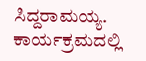ಸಿದ್ದರಾಮಯ್ಯ.
ಕಾರ್ಯಕ್ರಮದಲ್ಲಿ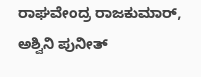ರಾಘವೇಂದ್ರ ರಾಜಕುಮಾರ್, ಅಶ್ವಿನಿ ಪುನೀತ್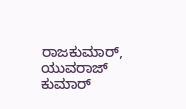ರಾಜಕುಮಾರ್, ಯುವರಾಜ್ ಕುಮಾರ್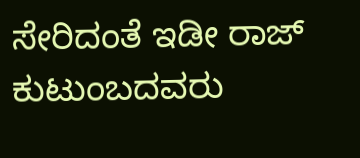ಸೇರಿದಂತೆ ಇಡೀ ರಾಜ್ ಕುಟುಂಬದವರು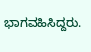ಭಾಗವಹಿಸಿದ್ದರು.